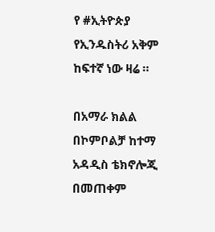የ #ኢትዮጵያ የኢንዱስትሪ አቅም ከፍተኛ ነው ዛሬ ።

በአማራ ክልል በኮምቦልቻ ከተማ አዳዲስ ቴክኖሎጂ በመጠቀም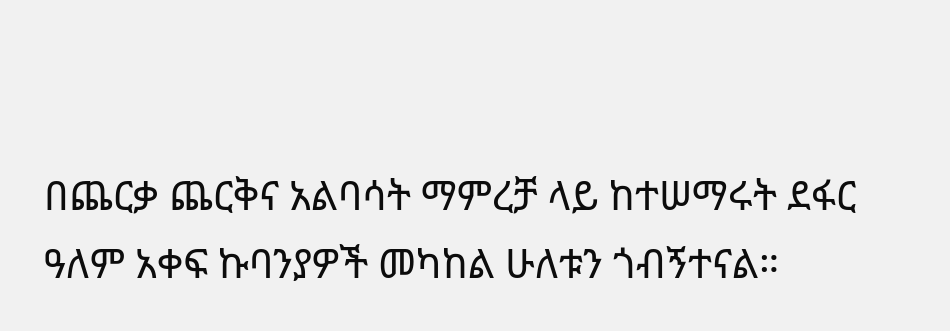በጨርቃ ጨርቅና አልባሳት ማምረቻ ላይ ከተሠማሩት ደፋር ዓለም አቀፍ ኩባንያዎች መካከል ሁለቱን ጎብኝተናል።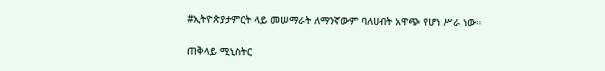#ኢትዮጵያታምርት ላይ መሠማራት ለማንኛውም ባለሀብት አዋጭ የሆነ ሥራ ነው።

ጠቅላይ ሚኒስትር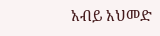አብይ አህመድ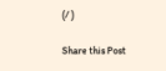(/ )

Share this Post